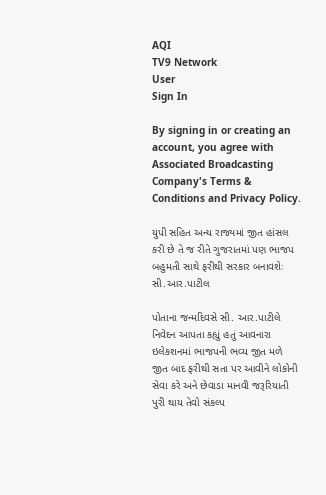AQI
TV9 Network
User
Sign In

By signing in or creating an account, you agree with Associated Broadcasting Company's Terms & Conditions and Privacy Policy.

યુપી સહિત અન્ય રાજ્યમાં જીત હાંસલ કરી છે તે જ રીતે ગુજરાતમાં પણ ભાજપ બહુમતી સાથે ફરીથી સરકાર બનાવશેઃ સી.આર.પાટીલ

પોતાના જન્મદિવસે સી. આર.પાટીલે નિવેદન આપતા કહ્યું હતું આવનારા ઇલેકશનમાં ભાજપની ભવ્ય જીત મળે જીત બાદ ફરીથી સતા પર આવીને લોકોની સેવા કરે અને છેવાડા માનવી જરૂરિયાતી પુરી થાય તેવો સંકલ્પ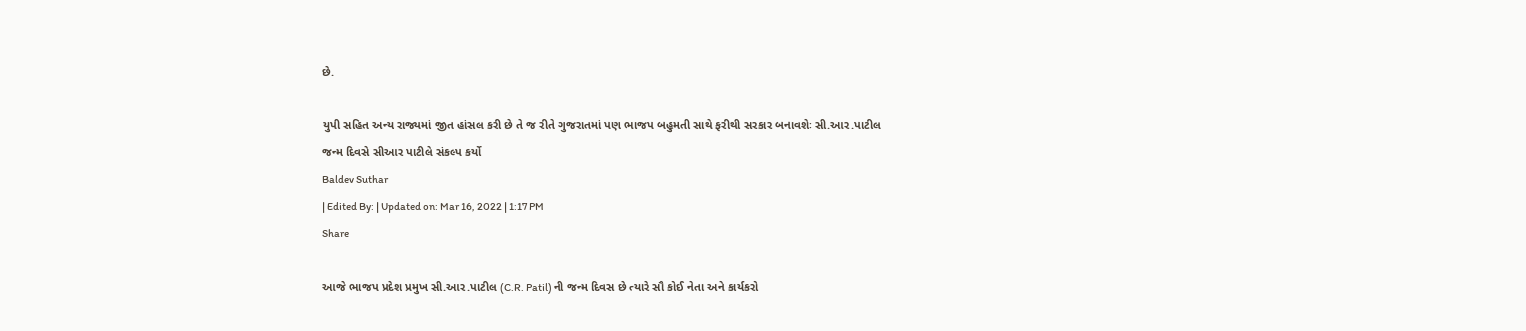છે.

યુપી સહિત અન્ય રાજ્યમાં જીત હાંસલ કરી છે તે જ રીતે ગુજરાતમાં પણ ભાજપ બહુમતી સાથે ફરીથી સરકાર બનાવશેઃ સી.આર.પાટીલ
જન્મ દિવસે સીઆર પાટીલે સંકલ્પ કર્યો
Baldev Suthar
| Edited By: | Updated on: Mar 16, 2022 | 1:17 PM
Share

આજે ભાજપ પ્રદેશ પ્રમુખ સી.આર.પાટીલ (C.R. Patil) ની જન્મ દિવસ છે ત્યારે સૌ કોઈ નેતા અને કાર્યકરો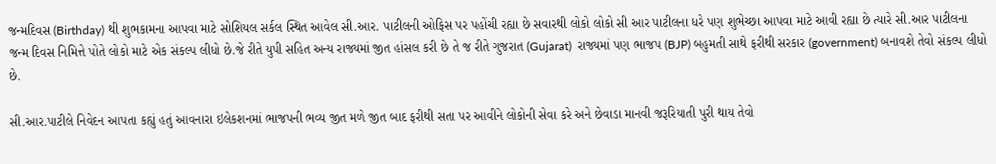જન્મદિવસ (Birthday) થી શુભકામના આપવા માટે સોશિયલ સર્કલ સ્થિત આવેલ સી.આર. પાટીલની ઓફિસ પર પહોંચી રહ્યા છે સવારથી લોકો લોકો સી આર પાટીલના ધરે પણ શુભેચ્છા આપવા માટે આવી રહ્યા છે ત્યારે સી.આર પાટીલના જન્મ દિવસ નિમિત્તે પોતે લોકો માટે એક સંકલ્પ લીધો છે.જે રીતે યુપી સહિત અન્ય રાજ્યમાં જીત હાંસલ કરી છે તે જ રીતે ગુજરાત (Gujarat)  રાજ્યમાં પણ ભાજપ (BJP) બહુમતી સાથે ફરીથી સરકાર (government) બનાવશે તેવો સંકલ્પ લીધો છે.

સી.આર.પાટીલે નિવેદન આપતા કહ્યું હતું આવનારા ઇલેકશનમાં ભાજપની ભવ્ય જીત મળે જીત બાદ ફરીથી સતા પર આવીને લોકોની સેવા કરે અને છેવાડા માનવી જરૂરિયાતી પુરી થાય તેવો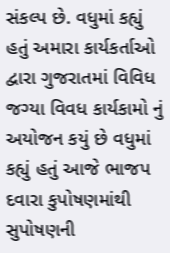સંકલ્પ છે. વધુમાં કહ્યું હતું અમારા કાર્યકર્તાઓ દ્વારા ગુજરાતમાં વિવિધ જગ્યા વિવધ કાર્યકામો નું અયોજન કયું છે વધુમાં કહ્યું હતું આજે ભાજપ દવારા કુપોષણમાંથી સુપોષણની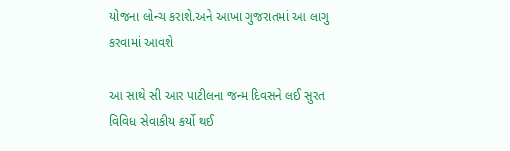યોજના લોન્ચ કરાશે.અને આખા ગુજરાતમાં આ લાગુ કરવામાં આવશે

આ સાથે સી આર પાટીલના જન્મ દિવસને લઈ સુરત વિવિધ સેવાકીય કર્યો થઈ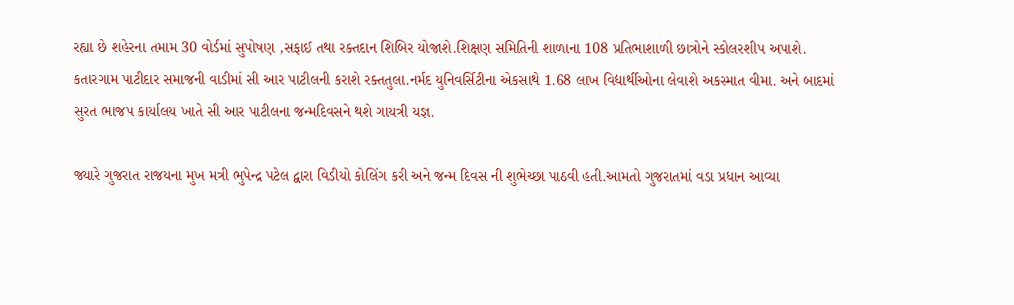રહ્યા છે શહેરના તમામ 30 વોર્ડમાં સુપોષણ ,સફાઈ તથા રક્તદાન શિબિર યોજાશે.શિક્ષણ સમિતિની શાળાના 108 પ્રતિભાશાળી છાત્રોને સ્કોલરશીપ અપાશે. કતારગામ પાટીદાર સમાજની વાડીમાં સી આર પાટીલની કરાશે રક્તતુલા.નર્મદ યુનિવર્સિટીના એકસાથે 1.68 લાખ વિદ્યાર્થીઓના લેવાશે અકસ્માત વીમા. અને બાદમાં સુરત ભાજપ કાર્યાલય ખાતે સી આર પાટીલના જન્મદિવસને થશે ગાયત્રી યજ્ઞ.

જ્યારે ગુજરાત રાજયના મુખ મત્રી ભુપેન્દ્ર પટેલ દ્વારા વિડીયો કોલિંગ કરી અને જન્મ દિવસ ની શુભેચ્છા પાઠવી હતી.આમતો ગુજરાતમાં વડા પ્રધાન આવ્યા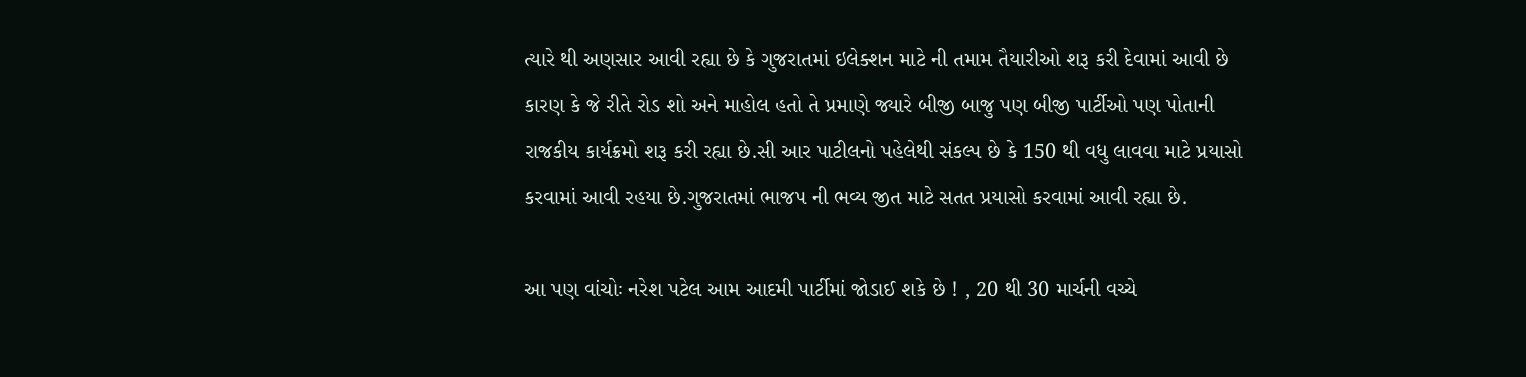ત્યારે થી અણસાર આવી રહ્યા છે કે ગુજરાતમાં ઇલેક્શન માટે ની તમામ તૈયારીઓ શરૂ કરી દેવામાં આવી છે કારણ કે જે રીતે રોડ શો અને માહોલ હતો તે પ્રમાણે જ્યારે બીજી બાજુ પણ બીજી પાર્ટીઓ પણ પોતાની રાજકીય કાર્યક્રમો શરૂ કરી રહ્યા છે.સી આર પાટીલનો પહેલેથી સંકલ્પ છે કે 150 થી વધુ લાવવા માટે પ્રયાસો કરવામાં આવી રહયા છે.ગુજરાતમાં ભાજપ ની ભવ્ય જીત માટે સતત પ્રયાસો કરવામાં આવી રહ્યા છે.

આ પણ વાંચોઃ નરેશ પટેલ આમ આદમી પાર્ટીમાં જોડાઈ શકે છે ! , 20 થી 30 માર્ચની વચ્ચે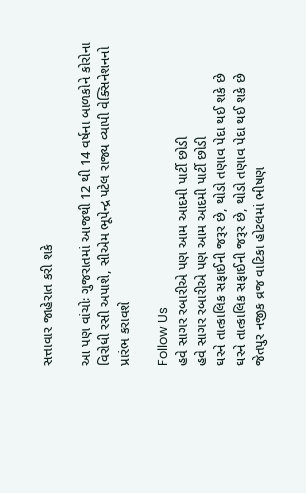સત્તાવાર જાહેરાત કરી શકે

આ પણ વાંચોઃ ગુજરાતમાં આજથી 12 થી 14 વર્ષના બાળકોને કોરોના વિરોધી રસી અપાશે, સીએમ ભૂપેન્દ્ર પટેલ રાજ્ય વ્યાપી વેક્સિનેશનનો પ્રારંભ કરાવશે

Follow Us
હવે સાગર રબારીએ પણ આમ આદમી પાર્ટી છોડી
હવે સાગર રબારીએ પણ આમ આદમી પાર્ટી છોડી
ઘરને તાત્કાલિક સફાઈની જરૂર છે, થોડો તણાવ પેદા થઈ શકે છે
ઘરને તાત્કાલિક સફાઈની જરૂર છે, થોડો તણાવ પેદા થઈ શકે છે
જેતપુર નજીક વ્રજ વાટિકા હોટલમાં ભીષણ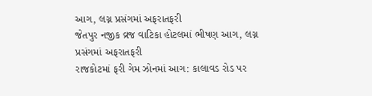આગ, લગ્ન પ્રસંગમાં અફરાતફરી
જેતપુર નજીક વ્રજ વાટિકા હોટલમાં ભીષણ આગ, લગ્ન પ્રસંગમાં અફરાતફરી
રાજકોટમાં ફરી ગેમ ઝોનમાં આગ: કાલાવડ રોડ પર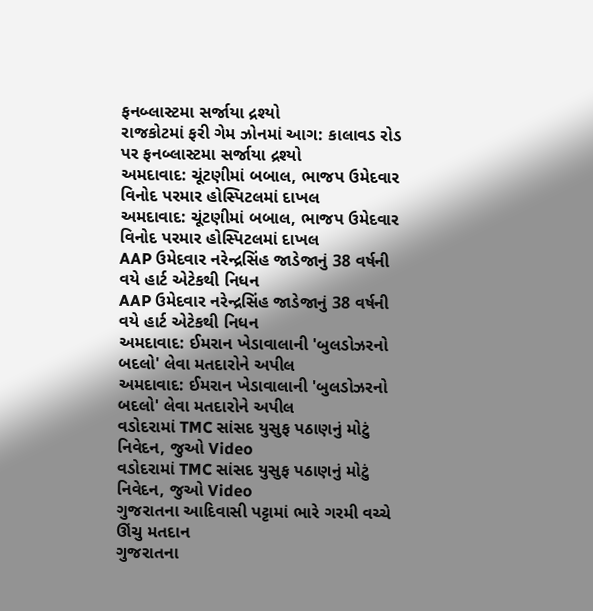ફનબ્લાસ્ટમા સર્જાયા દ્રશ્યો
રાજકોટમાં ફરી ગેમ ઝોનમાં આગ: કાલાવડ રોડ પર ફનબ્લાસ્ટમા સર્જાયા દ્રશ્યો
અમદાવાદ: ચૂંટણીમાં બબાલ, ભાજપ ઉમેદવાર વિનોદ પરમાર હોસ્પિટલમાં દાખલ
અમદાવાદ: ચૂંટણીમાં બબાલ, ભાજપ ઉમેદવાર વિનોદ પરમાર હોસ્પિટલમાં દાખલ
AAP ઉમેદવાર નરેન્દ્રસિંહ જાડેજાનું 38 વર્ષની વયે હાર્ટ એટેકથી નિધન
AAP ઉમેદવાર નરેન્દ્રસિંહ જાડેજાનું 38 વર્ષની વયે હાર્ટ એટેકથી નિધન
અમદાવાદ: ઈમરાન ખેડાવાલાની 'બુલડોઝરનો બદલો' લેવા મતદારોને અપીલ
અમદાવાદ: ઈમરાન ખેડાવાલાની 'બુલડોઝરનો બદલો' લેવા મતદારોને અપીલ
વડોદરામાં TMC સાંસદ યુસુફ પઠાણનું મોટું નિવેદન, જુઓ Video
વડોદરામાં TMC સાંસદ યુસુફ પઠાણનું મોટું નિવેદન, જુઓ Video
ગુજરાતના આદિવાસી પટ્ટામાં ભારે ગરમી વચ્ચે ઊંચુ મતદાન
ગુજરાતના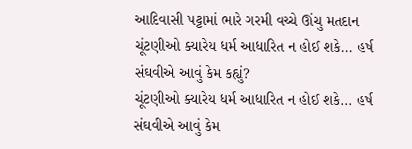આદિવાસી પટ્ટામાં ભારે ગરમી વચ્ચે ઊંચુ મતદાન
ચૂંટણીઓ ક્યારેય ધર્મ આધારિત ન હોઈ શકે... હર્ષ સંઘવીએ આવું કેમ કહ્યું?
ચૂંટણીઓ ક્યારેય ધર્મ આધારિત ન હોઈ શકે... હર્ષ સંઘવીએ આવું કેમ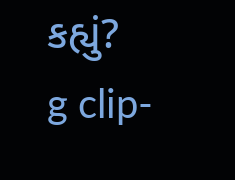કહ્યું?
g clip-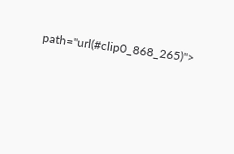path="url(#clip0_868_265)">